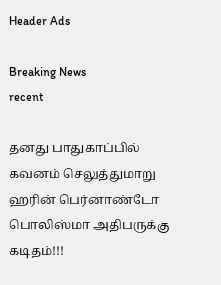Header Ads

Breaking News
recent

தனது பாதுகாப்பில் கவனம் செலுத்துமாறு ஹரின் பெர்னாண்டோ பொலிஸ்மா அதிபருக்கு கடிதம்!!!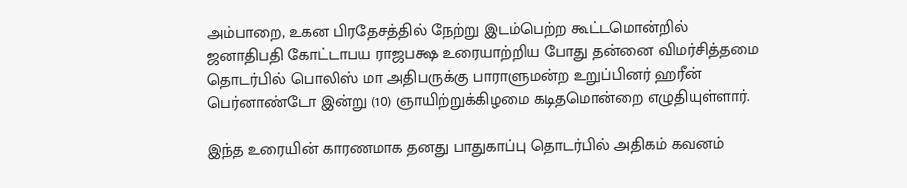அம்பாறை, உகன பிரதேசத்தில் நேற்று இடம்பெற்ற கூட்டமொன்றில் ஜனாதிபதி கோட்டாபய ராஜபக்ஷ உரையாற்றிய போது தன்னை விமர்சித்தமை தொடர்பில் பொலிஸ் மா அதிபருக்கு பாராளுமன்ற உறுப்பினர் ஹரீன் பெர்னாண்டோ இன்று (10) ஞாயிற்றுக்கிழமை கடிதமொன்றை எழுதியுள்ளார்.

இந்த உரையின் காரணமாக தனது பாதுகாப்பு தொடர்பில் அதிகம் கவனம்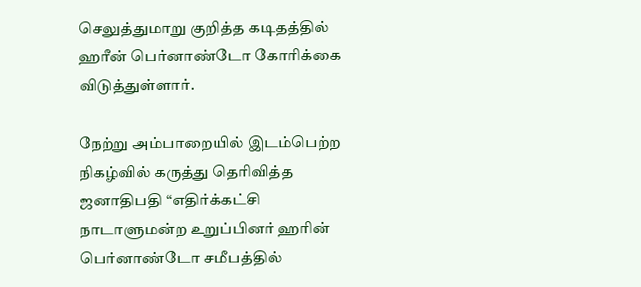செலுத்துமாறு குறித்த கடிதத்தில் ஹரீன் பெர்னாண்டோ கோரிக்கை விடுத்துள்ளார்.

நேற்று அம்பாறையில் இடம்பெற்ற நிகழ்வில் கருத்து தெரிவித்த ஜனாதிபதி “எதிர்க்கட்சி நாடாளுமன்ற உறுப்பினர் ஹரின் பெர்னாண்டோ சமீபத்தில்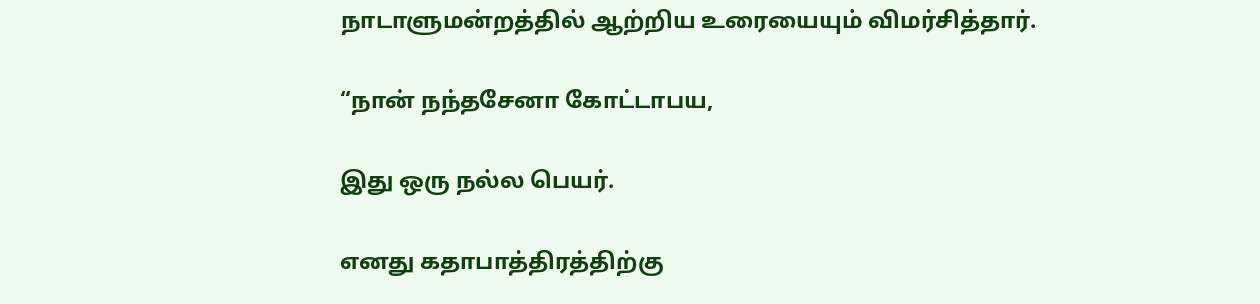நாடாளுமன்றத்தில் ஆற்றிய உரையையும் விமர்சித்தார்.

“நான் நந்தசேனா கோட்டாபய,

இது ஒரு நல்ல பெயர்.

எனது கதாபாத்திரத்திற்கு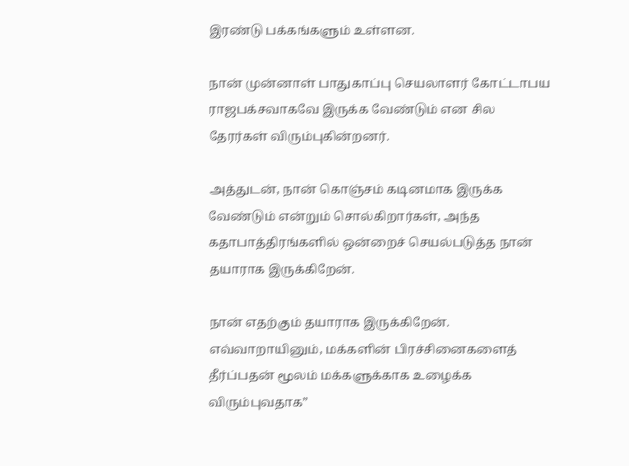இரண்டு பக்கங்களும் உள்ளன.

நான் முன்னாள் பாதுகாப்பு செயலாளர் கோட்டாபய ராஜபக்சவாகவே இருக்க வேண்டும் என சில தேரர்கள் விரும்புகின்றனர்.

அத்துடன், நான் கொஞ்சம் கடினமாக இருக்க வேண்டும் என்றும் சொல்கிறார்கள், அந்த கதாபாத்திரங்களில் ஒன்றைச் செயல்படுத்த நான் தயாராக இருக்கிறேன்.

நான் எதற்கும் தயாராக இருக்கிறேன். எவ்வாறாயினும், மக்களின் பிரச்சினைகளைத் தீர்ப்பதன் மூலம் மக்களுக்காக உழைக்க விரும்புவதாக”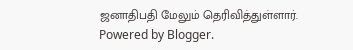ஜனாதிபதி மேலும் தெரிவித்துள்ளார்.
Powered by Blogger.